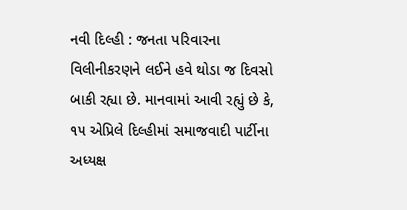નવી દિલ્હી : જનતા પરિવારના વિલીનીકરણને લઈને હવે થોડા જ દિવસો બાકી રહ્યા છે. માનવામાં આવી રહ્યું છે કે, ૧૫ એપ્રિલે દિલ્હીમાં સમાજવાદી પાર્ટીના અધ્યક્ષ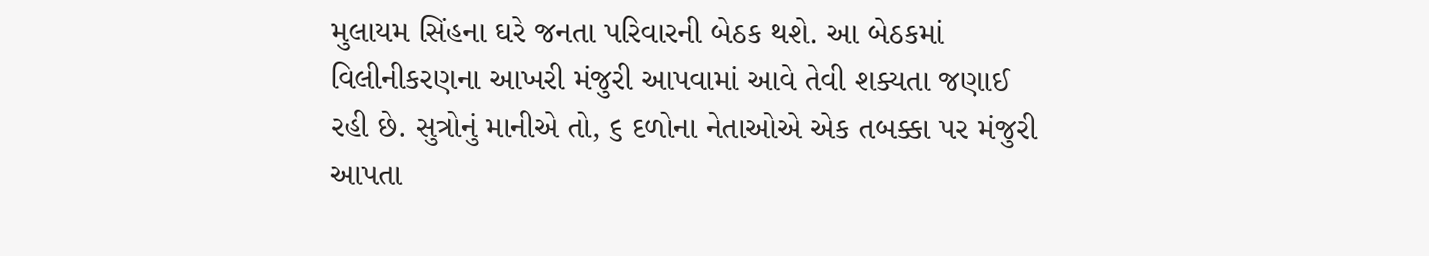મુલાયમ સિંહના ઘરે જનતા પરિવારની બેઠક થશે. આ બેઠકમાં વિલીનીકરણના આખરી મંજુરી આપવામાં આવે તેવી શક્યતા જણાઈ રહી છે. સુત્રોનું માનીએ તો, ૬ દળોના નેતાઓએ એક તબક્કા પર મંજુરી આપતા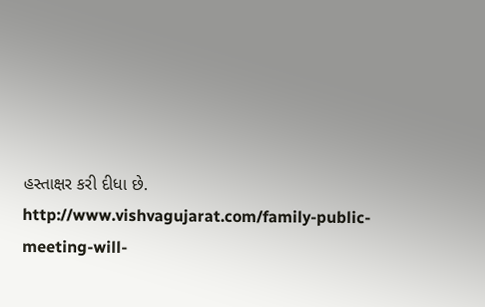હસ્તાક્ષર કરી દીધા છે.
http://www.vishvagujarat.com/family-public-meeting-will-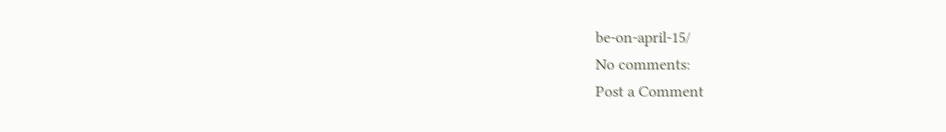be-on-april-15/
No comments:
Post a Comment